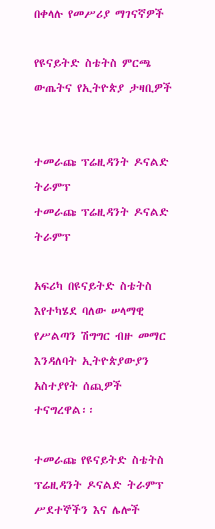በቀላሉ የመሥሪያ ማገናኛዎች

የዩናይትድ ስቴትስ ምርጫ ውጤትና የኢትዮጵያ ታዛቢዎች


ተመራጩ ፕሬዚዳንት ዶናልድ ትራምፕ
ተመራጩ ፕሬዚዳንት ዶናልድ ትራምፕ

አፍሪካ በዩናይትድ ስቴትስ እየተካሄደ ባለው ሠላማዊ የሥልጣን ሽግግር ብዙ መማር እንዳለባት ኢትዮጵያውያን አስተያየት ሰጪዎች ተናግረዋል፡፡

ተመራጩ የዩናይትድ ስቴትስ ፕሬዚዳንት ዶናልድ ትራምፕ ሥደተኞችን እና ሌሎች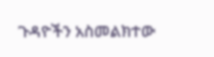ጉዳዮችን አስመልክተው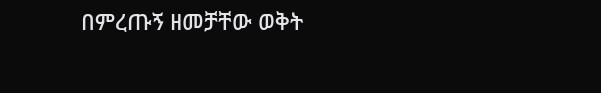በምረጡኝ ዘመቻቸው ወቅት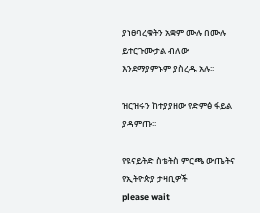ያነፀባረቁትን አቋም ሙሉ በሙሉ ይተርጉሙታል ብለው እንደማያምኑም ያስረዱ አሉ፡፡

ዝርዝሩን ከተያያዘው የድምፅ ፋይል ያዳምጡ፡፡

የዩናይትድ ስቴትስ ምርጫ ውጤትና የኢትዮጵያ ታዛቢዎች
please wait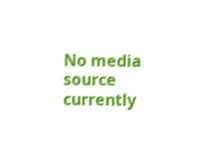No media source currently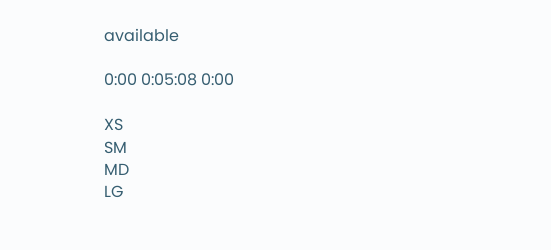available

0:00 0:05:08 0:00

XS
SM
MD
LG